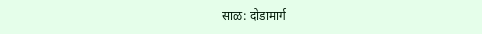साळ: दोडामार्ग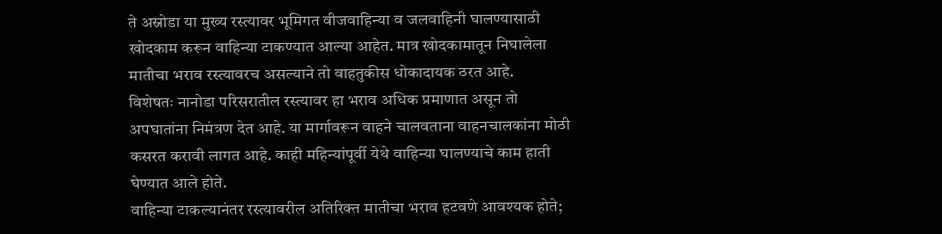ते अस्नोडा या मुख्य रस्त्यावर भूमिगत वीजवाहिन्या व जलवाहिनी घालण्यासाठी खोदकाम करून वाहिन्या टाकण्यात आल्या आहेत. मात्र खोदकामातून निघालेला मातीचा भराव रस्त्यावरच असल्याने तो वाहतुकीस धोकादायक ठरत आहे.
विशेषतः नानोडा परिसरातील रस्त्यावर हा भराव अधिक प्रमाणात असून तो अपघातांना निमंत्रण देत आहे. या मार्गावरून वाहने चालवताना वाहनचालकांना मोठी कसरत करावी लागत आहे. काही महिन्यांपूर्वी येथे वाहिन्या घालण्याचे काम हाती घेण्यात आले होते.
वाहिन्या टाकल्यानंतर रस्त्यावरील अतिरिक्त मातीचा भराव हटवणे आवश्यक होते;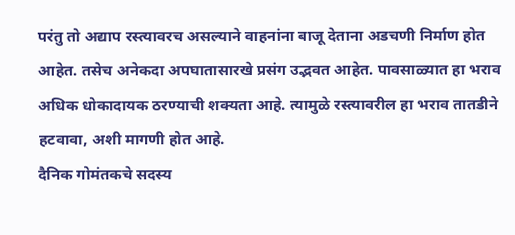परंतु तो अद्याप रस्त्यावरच असल्याने वाहनांना बाजू देताना अडचणी निर्माण होत आहेत. तसेच अनेकदा अपघातासारखे प्रसंग उद्भवत आहेत. पावसाळ्यात हा भराव अधिक धोकादायक ठरण्याची शक्यता आहे. त्यामुळे रस्त्यावरील हा भराव तातडीने हटवावा, अशी मागणी होत आहे.
दैनिक गोमंतकचे सदस्य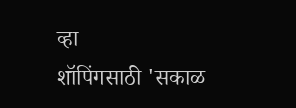व्हा
शॉपिंगसाठी 'सकाळ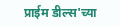प्राईम डील्स'च्या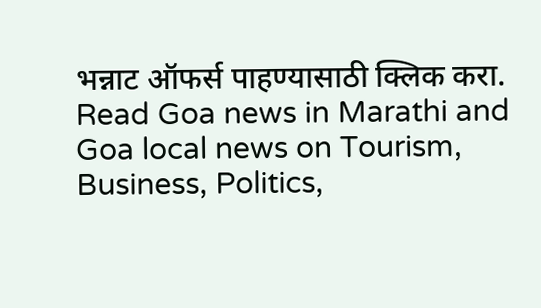भन्नाट ऑफर्स पाहण्यासाठी क्लिक करा.
Read Goa news in Marathi and Goa local news on Tourism, Business, Politics,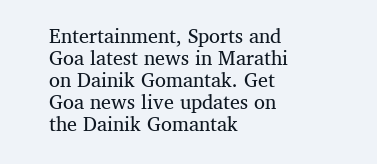Entertainment, Sports and Goa latest news in Marathi on Dainik Gomantak. Get Goa news live updates on the Dainik Gomantak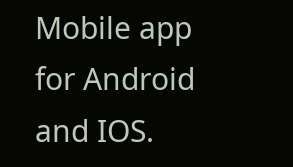Mobile app for Android and IOS.